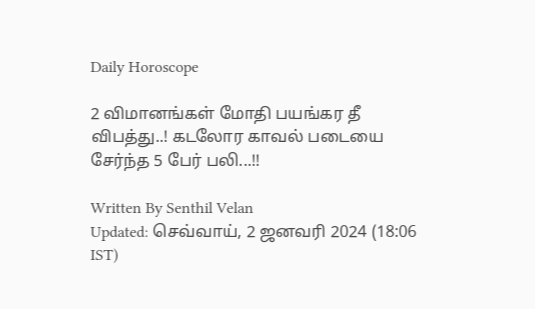Daily Horoscope

2 விமானங்கள் மோதி பயங்கர தீ விபத்து..! கடலோர காவல் படையை சேர்ந்த 5 பேர் பலி...!!

Written By Senthil Velan
Updated: செவ்வாய், 2 ஜனவரி 2024 (18:06 IST)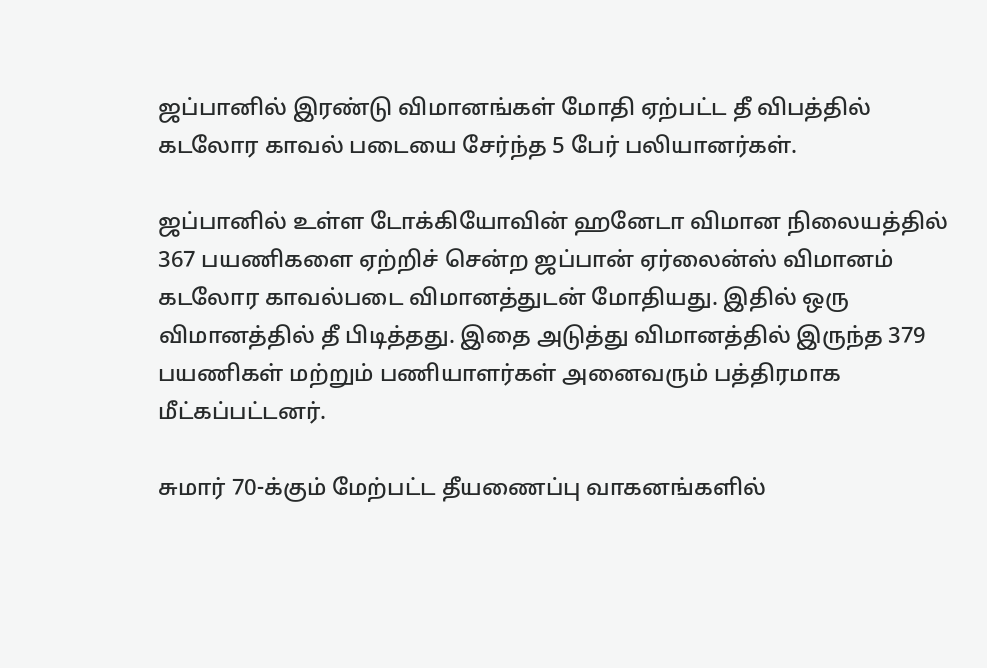ஜப்பானில் இரண்டு விமானங்கள் மோதி ஏற்பட்ட தீ விபத்தில் கடலோர காவல் படையை சேர்ந்த 5 பேர் பலியானர்கள்.

ஜப்பானில் உள்ள டோக்கியோவின் ஹனேடா விமான நிலையத்தில் 367 பயணிகளை ஏற்றிச் சென்ற ஜப்பான் ஏர்லைன்ஸ் விமானம் கடலோர காவல்படை விமானத்துடன் மோதியது. இதில் ஒரு விமானத்தில் தீ பிடித்தது. இதை அடுத்து விமானத்தில் இருந்த 379 பயணிகள் மற்றும் பணியாளர்கள் அனைவரும் பத்திரமாக மீட்கப்பட்டனர்.

சுமார் 70-க்கும் மேற்பட்ட தீயணைப்பு வாகனங்களில்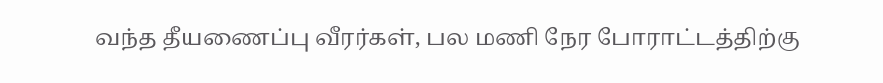வந்த தீயணைப்பு வீரர்கள், பல மணி நேர போராட்டத்திற்கு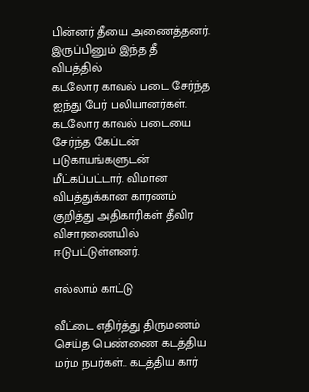பின்னர் தீயை அணைத்தனர். இருப்பினும் இந்த தீ விபத்தில்
கடலோர காவல் படை சேர்ந்த ஐந்து பேர் பலியானர்கள். கடலோர காவல் படையை சேர்ந்த கேப்டன் படுகாயங்களுடன் மீட்கப்பட்டார். விமான விபத்துக்கான காரணம் குறித்து அதிகாரிகள் தீவிர விசாரணையில் ஈடுபட்டுள்ளனர்.

எல்லாம் காட்டு

வீட்டை எதிர்த்து திருமணம் செய்த பெண்ணை கடத்திய மர்ம நபர்கள்.. கடத்திய கார்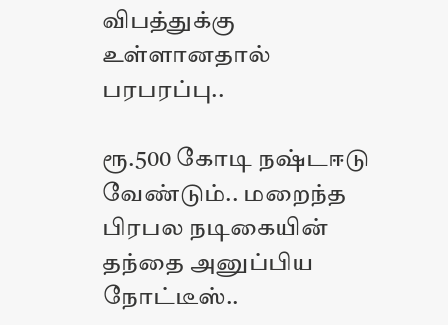விபத்துக்கு உள்ளானதால் பரபரப்பு..

ரூ.500 கோடி நஷ்டஈடு வேண்டும்.. மறைந்த பிரபல நடிகையின் தந்தை அனுப்பிய நோட்டீஸ்..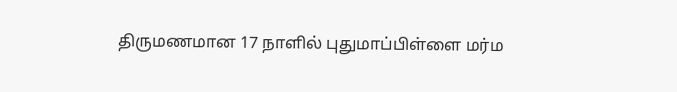திருமணமான 17 நாளில் புதுமாப்பிள்ளை மர்ம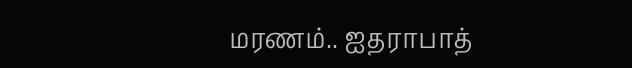மரணம்.. ஐதராபாத்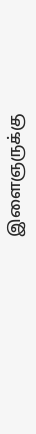இளைஞருக்கு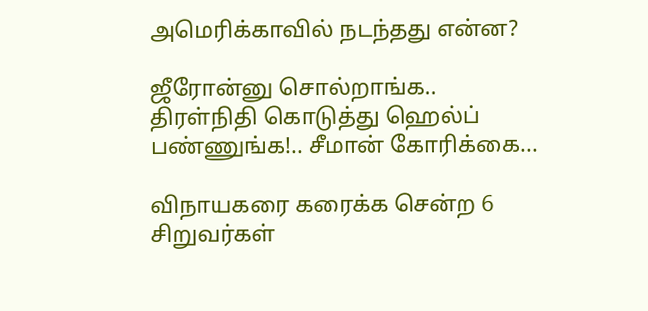அமெரிக்காவில் நடந்தது என்ன?

ஜீரோன்னு சொல்றாங்க.. திரள்நிதி கொடுத்து ஹெல்ப் பண்ணுங்க!.. சீமான் கோரிக்கை...

விநாயகரை கரைக்க சென்ற 6 சிறுவர்கள்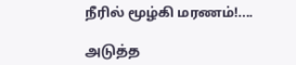நீரில் மூழ்கி மரணம்!....

அடுத்த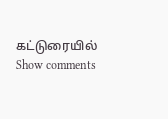கட்டுரையில்
Show comments